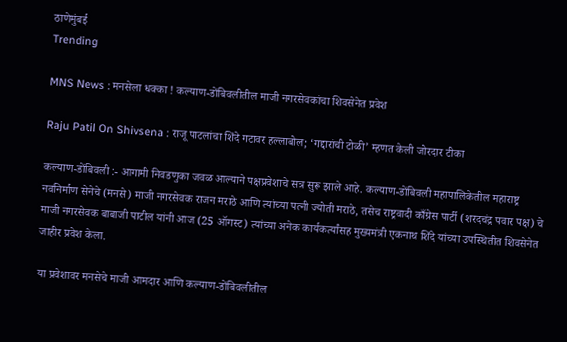ठाणेमुंबई
Trending

MNS News : मनसेला धक्का ! कल्याण-डोंबिवलीतील माजी नगरसेवकांचा शिवसेनेत प्रवेश

Raju Patil On Shivsena : राजू पाटलांचा शिंदे गटावर हल्लाबोल; ‘गद्दारांची टोळी’ म्हणत केली जोरदार टीका

कल्याण-डोंबिवली :- आगामी निवडणुका जवळ आल्याने पक्षप्रवेशाचे सत्र सुरू झाले आहे. कल्याण-डोंबिवली महापालिकेतील महाराष्ट्र नवनिर्माण सेनेचे (मनसे) माजी नगरसेवक राजन मराठे आणि त्यांच्या पत्नी ज्योती मराठे, तसेच राष्ट्रवादी काँग्रेस पार्टी (शरदचंद्र पवार पक्ष) चे माजी नगरसेवक बाबाजी पाटील यांनी आज (25 ऑगस्ट) त्यांच्या अनेक कार्यकर्त्यांसह मुख्यमंत्री एकनाथ शिंदे यांच्या उपस्थितीत शिवसेनेत जाहीर प्रवेश केला.

या प्रवेशावर मनसेचे माजी आमदार आणि कल्याण-डोंबिवलीतील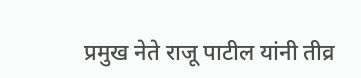प्रमुख नेते राजू पाटील यांनी तीव्र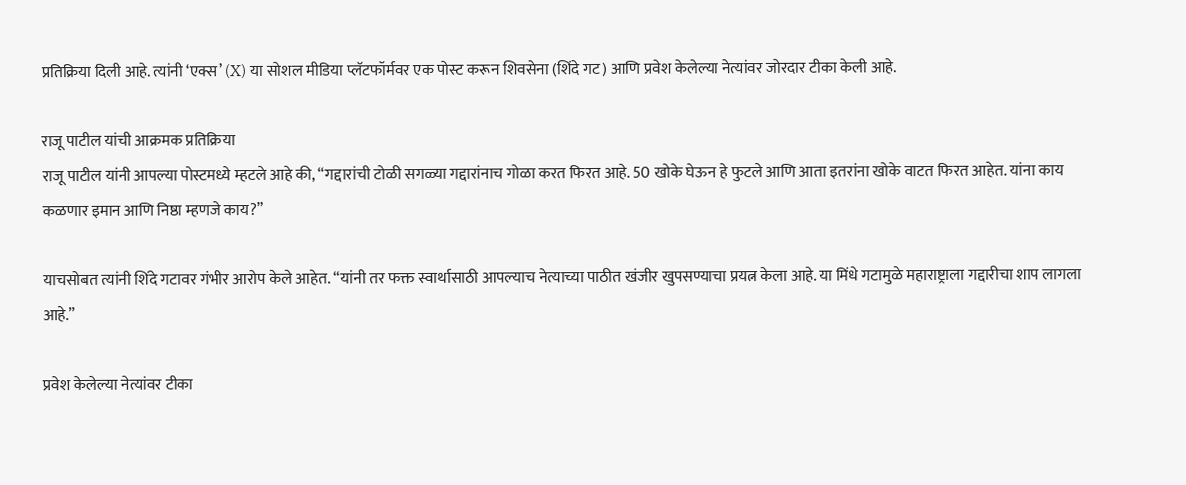प्रतिक्रिया दिली आहे. त्यांनी ‘एक्स’ (X) या सोशल मीडिया प्लॅटफॉर्मवर एक पोस्ट करून शिवसेना (शिंदे गट) आणि प्रवेश केलेल्या नेत्यांवर जोरदार टीका केली आहे.

राजू पाटील यांची आक्रमक प्रतिक्रिया
राजू पाटील यांनी आपल्या पोस्टमध्ये म्हटले आहे की, “गद्दारांची टोळी सगळ्या गद्दारांनाच गोळा करत फिरत आहे. 50 खोके घेऊन हे फुटले आणि आता इतरांना खोके वाटत फिरत आहेत. यांना काय कळणार इमान आणि निष्ठा म्हणजे काय?”

याचसोबत त्यांनी शिंदे गटावर गंभीर आरोप केले आहेत. “यांनी तर फक्त स्वार्थासाठी आपल्याच नेत्याच्या पाठीत खंजीर खुपसण्याचा प्रयत्न केला आहे. या मिंधे गटामुळे महाराष्ट्राला गद्दारीचा शाप लागला आहे.”

प्रवेश केलेल्या नेत्यांवर टीका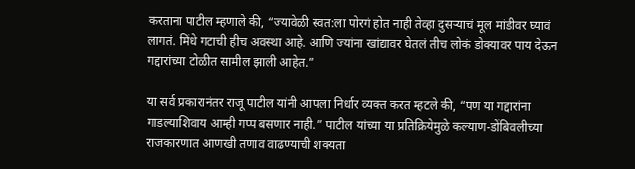करताना पाटील म्हणाले की, “ज्यावेळी स्वत:ला पोरगं होत नाही तेव्हा दुसऱ्याचं मूल मांडीवर घ्यावं लागतं. मिंधे गटाची हीच अवस्था आहे. आणि ज्यांना खांद्यावर घेतलं तीच लोकं डोक्यावर पाय देऊन गद्दारांच्या टोळीत सामील झाली आहेत.”

या सर्व प्रकारानंतर राजू पाटील यांनी आपला निर्धार व्यक्त करत म्हटले की, “पण या गद्दारांना गाडल्याशिवाय आम्ही गप्प बसणार नाही.” पाटील यांच्या या प्रतिक्रियेमुळे कल्याण-डोंबिवलीच्या राजकारणात आणखी तणाव वाढण्याची शक्यता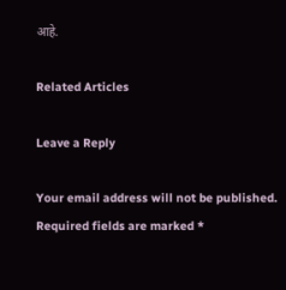आहे.

Related Articles

Leave a Reply

Your email address will not be published. Required fields are marked *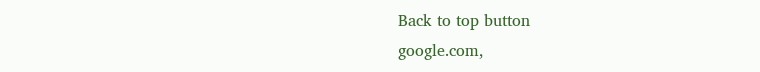Back to top button
google.com,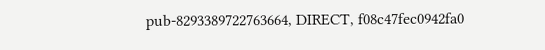pub-8293389722763664, DIRECT, f08c47fec0942fa0